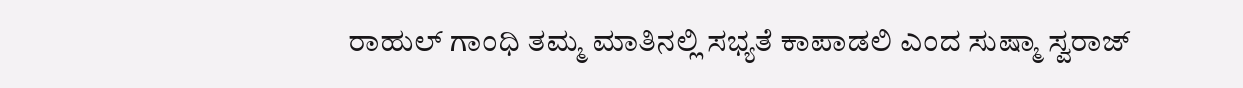ರಾಹುಲ್ ಗಾಂಧಿ ತಮ್ಮ ಮಾತಿನಲ್ಲಿ ಸಭ್ಯತೆ ಕಾಪಾಡಲಿ ಎಂದ ಸುಷ್ಮಾ ಸ್ವರಾಜ್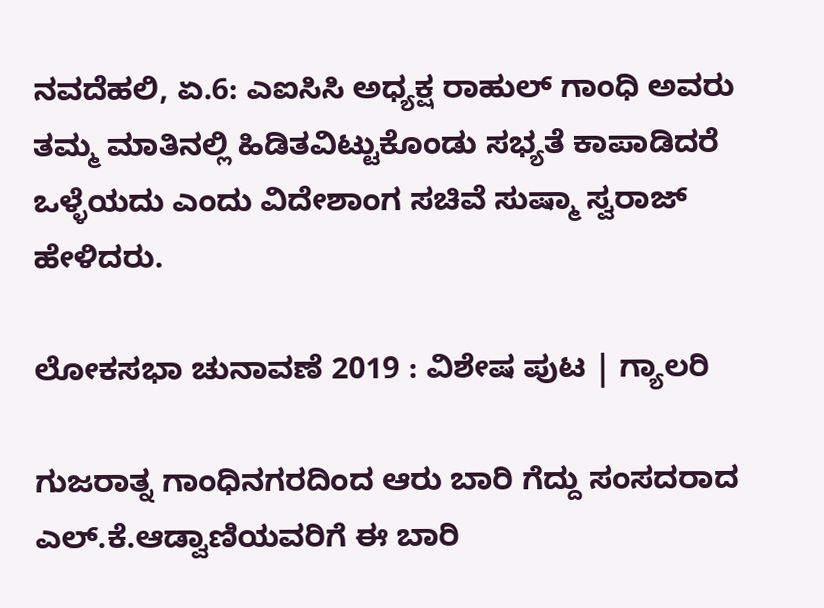ನವದೆಹಲಿ, ಏ.6: ಎಐಸಿಸಿ ಅಧ್ಯಕ್ಷ ರಾಹುಲ್ ಗಾಂಧಿ ಅವರು ತಮ್ಮ ಮಾತಿನಲ್ಲಿ ಹಿಡಿತವಿಟ್ಟುಕೊಂಡು ಸಭ್ಯತೆ ಕಾಪಾಡಿದರೆ ಒಳ್ಳೆಯದು ಎಂದು ವಿದೇಶಾಂಗ ಸಚಿವೆ ಸುಷ್ಮಾ ಸ್ವರಾಜ್ ಹೇಳಿದರು.

ಲೋಕಸಭಾ ಚುನಾವಣೆ 2019 : ವಿಶೇಷ ಪುಟ | ಗ್ಯಾಲರಿ

ಗುಜರಾತ್ನ ಗಾಂಧಿನಗರದಿಂದ ಆರು ಬಾರಿ ಗೆದ್ದು ಸಂಸದರಾದ ಎಲ್.ಕೆ.ಆಡ್ವಾಣಿಯವರಿಗೆ ಈ ಬಾರಿ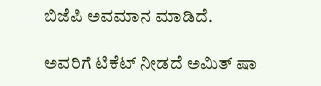ಬಿಜೆಪಿ ಅವಮಾನ ಮಾಡಿದೆ.

ಅವರಿಗೆ ಟಿಕೆಟ್ ನೀಡದೆ ಅಮಿತ್ ಷಾ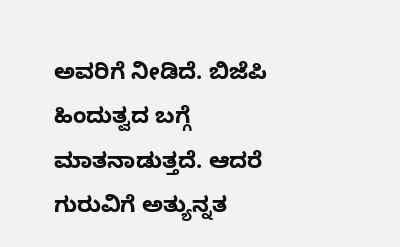ಅವರಿಗೆ ನೀಡಿದೆ. ಬಿಜೆಪಿ ಹಿಂದುತ್ವದ ಬಗ್ಗೆ ಮಾತನಾಡುತ್ತದೆ. ಆದರೆ ಗುರುವಿಗೆ ಅತ್ಯುನ್ನತ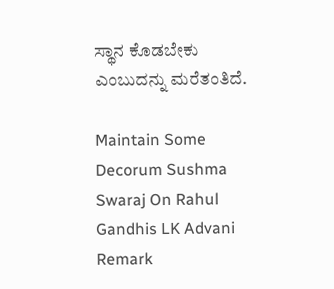ಸ್ಥಾನ ಕೊಡಬೇಕು ಎಂಬುದನ್ನು ಮರೆತಂತಿದೆ.

Maintain Some Decorum Sushma Swaraj On Rahul Gandhis LK Advani Remark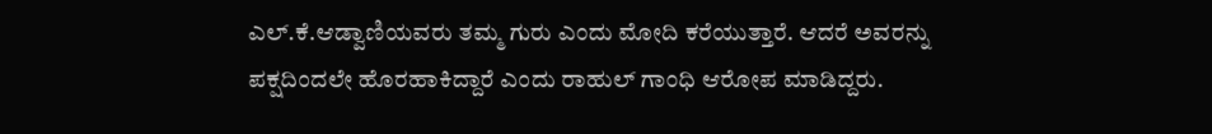ಎಲ್.ಕೆ.ಆಡ್ವಾಣಿಯವರು ತಮ್ಮ ಗುರು ಎಂದು ಮೋದಿ ಕರೆಯುತ್ತಾರೆ. ಆದರೆ ಅವರನ್ನು ಪಕ್ಷದಿಂದಲೇ ಹೊರಹಾಕಿದ್ದಾರೆ ಎಂದು ರಾಹುಲ್ ಗಾಂಧಿ ಆರೋಪ ಮಾಡಿದ್ದರು.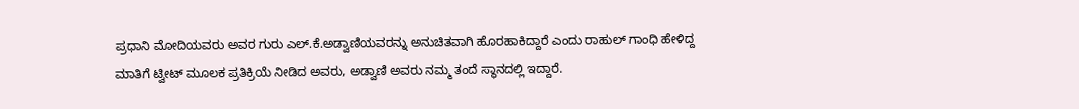ಪ್ರಧಾನಿ ಮೋದಿಯವರು ಅವರ ಗುರು ಎಲ್.ಕೆ.ಅಡ್ವಾಣಿಯವರನ್ನು ಅನುಚಿತವಾಗಿ ಹೊರಹಾಕಿದ್ದಾರೆ ಎಂದು ರಾಹುಲ್ ಗಾಂಧಿ ಹೇಳಿದ್ದ ಮಾತಿಗೆ ಟ್ವೀಟ್ ಮೂಲಕ ಪ್ರತಿಕ್ರಿಯೆ ನೀಡಿದ ಅವರು, ಅಡ್ವಾಣಿ ಅವರು ನಮ್ಮ ತಂದೆ ಸ್ಥಾನದಲ್ಲಿ ಇದ್ದಾರೆ.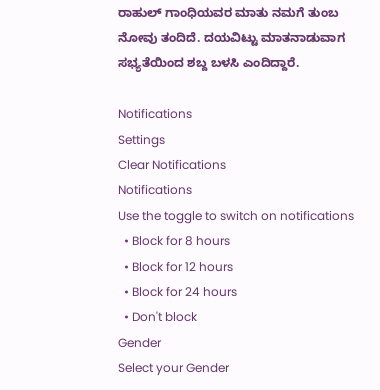ರಾಹುಲ್ ಗಾಂಧಿಯವರ ಮಾತು ನಮಗೆ ತುಂಬ ನೋವು ತಂದಿದೆ. ದಯವಿಟ್ಟು ಮಾತನಾಡುವಾಗ ಸಭ್ಯತೆಯಿಂದ ಶಬ್ದ ಬಳಸಿ ಎಂದಿದ್ದಾರೆ.

Notifications
Settings
Clear Notifications
Notifications
Use the toggle to switch on notifications
  • Block for 8 hours
  • Block for 12 hours
  • Block for 24 hours
  • Don't block
Gender
Select your Gender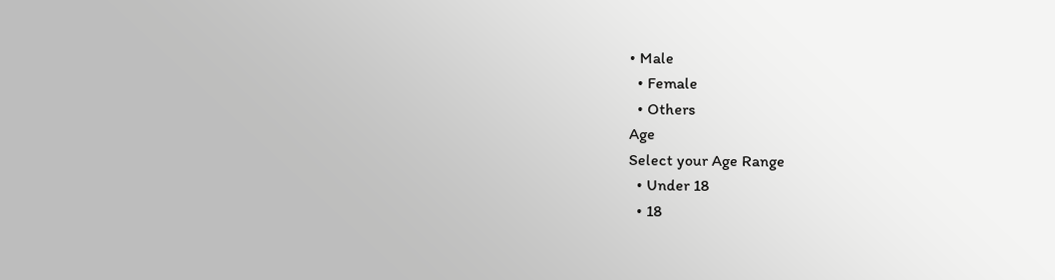• Male
  • Female
  • Others
Age
Select your Age Range
  • Under 18
  • 18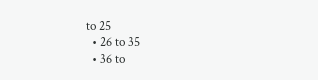to 25
  • 26 to 35
  • 36 to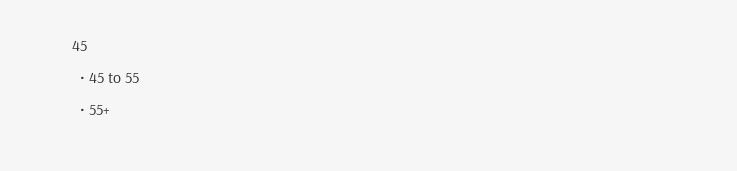45
  • 45 to 55
  • 55+